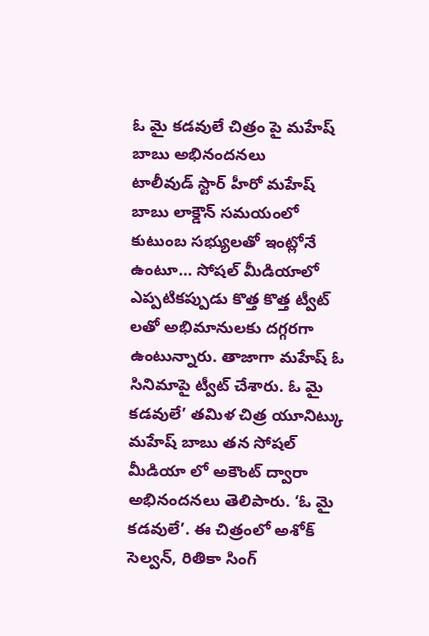ఓ మై కడవులే చిత్రం పై మహేష్ బాబు అభినందనలు
టాలీవుడ్ స్టార్ హీరో మహేష్ బాబు లాక్డౌన్ సమయంలో కుటుంబ సభ్యులతో ఇంట్లోనే ఉంటూ… సోషల్ మీడియాలో ఎప్పటికప్పుడు కొత్త కొత్త ట్వీట్ లతో అభిమానులకు దగ్గరగా ఉంటున్నారు. తాజాగా మహేష్ ఓ సినిమాపై ట్వీట్ చేశారు. ఓ మై కడవులే’ తమిళ చిత్ర యూనిట్కు మహేష్ బాబు తన సోషల్ మీడియా లో అకౌంట్ ద్వారా అభినందనలు తెలిపారు. ‘ఓ మై కడవులే’. ఈ చిత్రంలో అశోక్ సెల్వన్, రితికా సింగ్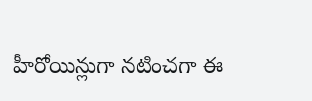హీరోయిన్లుగా నటించగా ఈ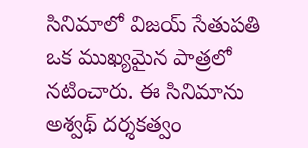సినిమాలో విజయ్ సేతుపతి ఒక ముఖ్యమైన పాత్రలో నటించారు. ఈ సినిమాను అశ్వథ్ దర్శకత్వం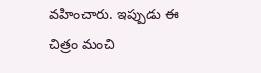వహించారు. ఇప్పుడు ఈ చిత్రం మంచి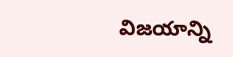విజయాన్ని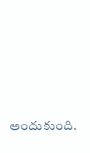అందుకుంది.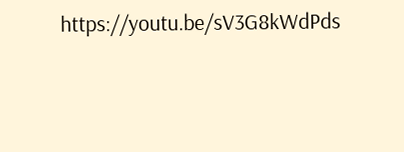https://youtu.be/sV3G8kWdPds